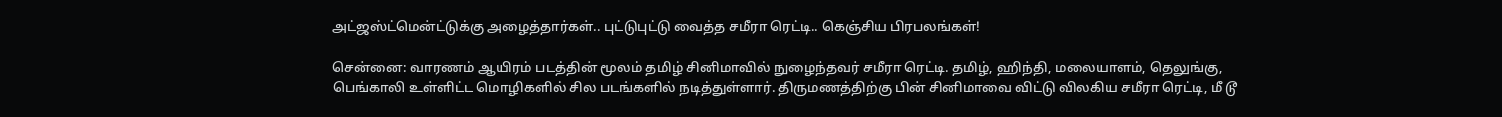அட்ஜஸ்ட்மென்ட்டுக்கு அழைத்தார்கள்.. புட்டுபுட்டு வைத்த சமீரா ரெட்டி.. கெஞ்சிய பிரபலங்கள்!

சென்னை: வாரணம் ஆயிரம் படத்தின் மூலம் தமிழ் சினிமாவில் நுழைந்தவர் சமீரா ரெட்டி. தமிழ், ஹிந்தி, மலையாளம், தெலுங்கு, பெங்காலி உள்ளிட்ட மொழிகளில் சில படங்களில் நடித்துள்ளார். திருமணத்திற்கு பின் சினிமாவை விட்டு விலகிய சமீரா ரெட்டி, மீ டூ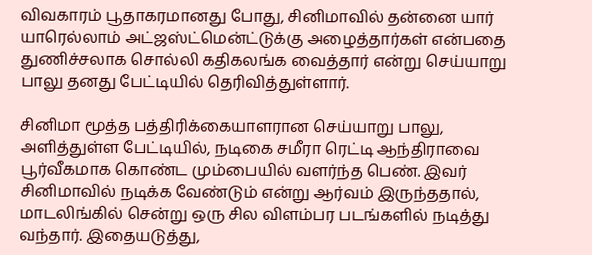விவகாரம் பூதாகரமானது போது, சினிமாவில் தன்னை யார் யாரெல்லாம் அட்ஜஸ்ட்மென்ட்டுக்கு அழைத்தார்கள் என்பதை துணிச்சலாக சொல்லி கதிகலங்க வைத்தார் என்று செய்யாறு பாலு தனது பேட்டியில் தெரிவித்துள்ளார்.

சினிமா மூத்த பத்திரிக்கையாளரான செய்யாறு பாலு, அளித்துள்ள பேட்டியில், நடிகை சமீரா ரெட்டி ஆந்திராவை பூர்வீகமாக கொண்ட மும்பையில் வளர்ந்த பெண். இவர் சினிமாவில் நடிக்க வேண்டும் என்று ஆர்வம் இருந்ததால், மாடலிங்கில் சென்று ஒரு சில விளம்பர படங்களில் நடித்து வந்தார். இதையடுத்து,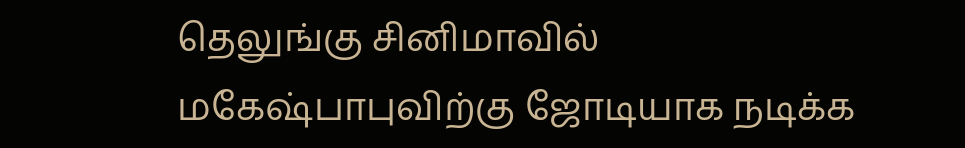தெலுங்கு சினிமாவில் மகேஷ்பாபுவிற்கு ஜோடியாக நடிக்க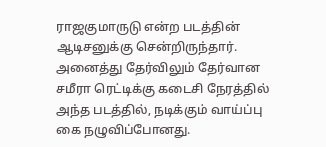ராஜகுமாருடு என்ற படத்தின் ஆடிசனுக்கு சென்றிருந்தார். அனைத்து தேர்விலும் தேர்வான சமீரா ரெட்டிக்கு கடைசி நேரத்தில் அந்த படத்தில், நடிக்கும் வாய்ப்பு கை நழுவிப்போனது.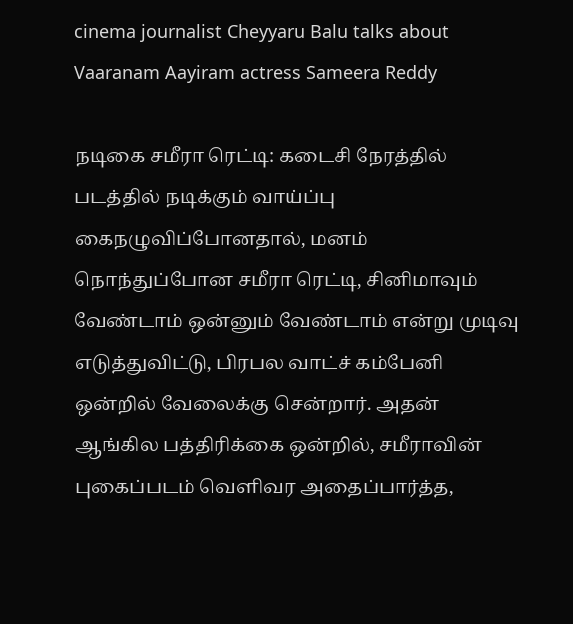cinema journalist Cheyyaru Balu talks about Vaaranam Aayiram actress Sameera Reddy

நடிகை சமீரா ரெட்டி: கடைசி நேரத்தில் படத்தில் நடிக்கும் வாய்ப்பு கைநழுவிப்போனதால், மனம் நொந்துப்போன சமீரா ரெட்டி, சினிமாவும் வேண்டாம் ஒன்னும் வேண்டாம் என்று முடிவு எடுத்துவிட்டு, பிரபல வாட்ச் கம்பேனி ஒன்றில் வேலைக்கு சென்றார். அதன் ஆங்கில பத்திரிக்கை ஒன்றில், சமீராவின் புகைப்படம் வெளிவர அதைப்பார்த்த,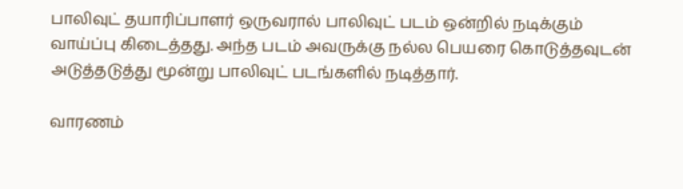பாலிவுட் தயாரிப்பாளர் ஒருவரால் பாலிவுட் படம் ஒன்றில் நடிக்கும் வாய்ப்பு கிடைத்தது. அந்த படம் அவருக்கு நல்ல பெயரை கொடுத்தவுடன் அடுத்தடுத்து மூன்று பாலிவுட் படங்களில் நடித்தார்.

வாரணம்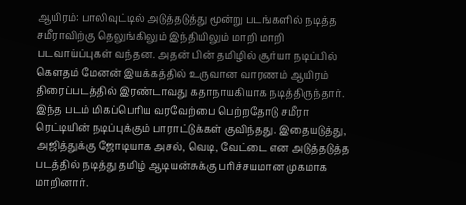ஆயிரம்: பாலிவுட்டில் அடுத்தடுத்து மூன்று படங்களில் நடித்த சமீராவிற்கு தெலுங்கிலும் இந்தியிலும் மாறி மாறி படவாய்ப்புகள் வந்தன. அதன் பின் தமிழில் சூர்யா நடிப்பில் கௌதம் மேனன் இயக்கத்தில் உருவான வாரணம் ஆயிரம் திரைப்படத்தில் இரண்டாவது கதாநாயகியாக நடித்திருந்தார். இந்த படம் மிகப்பெரிய வரவேற்பை பெற்றதோடு சமீரா ரெட்டியின் நடிப்புக்கும் பாராட்டுக்கள் குவிந்தது. இதையடுத்து, அஜித்துக்கு ஜோடியாக அசல், வெடி, வேட்டை என அடுத்தடுத்த படத்தில் நடித்து தமிழ் ஆடியன்சுக்கு பரிச்சயமான முகமாக மாறினார்.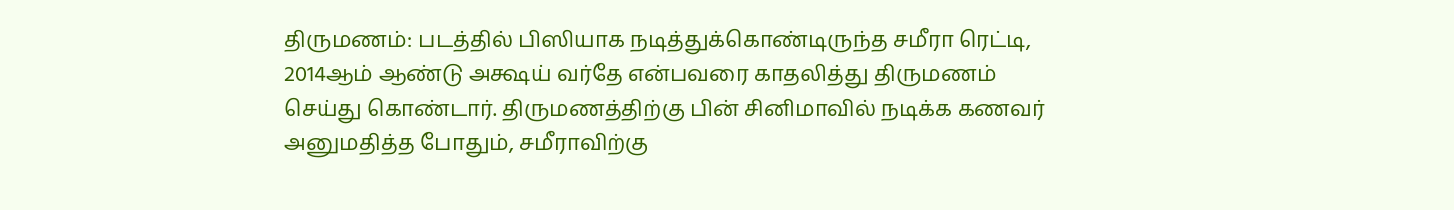திருமணம்: படத்தில் பிஸியாக நடித்துக்கொண்டிருந்த சமீரா ரெட்டி, 2014ஆம் ஆண்டு அக்ஷய் வர்தே என்பவரை காதலித்து திருமணம் செய்து கொண்டார். திருமணத்திற்கு பின் சினிமாவில் நடிக்க கணவர் அனுமதித்த போதும், சமீராவிற்கு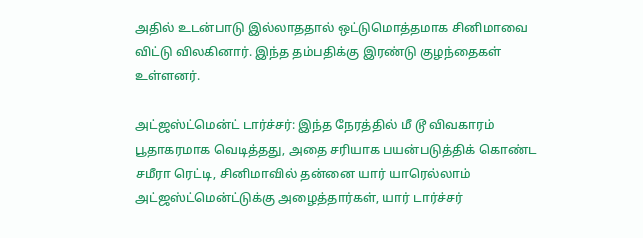அதில் உடன்பாடு இல்லாததால் ஒட்டுமொத்தமாக சினிமாவை விட்டு விலகினார். இந்த தம்பதிக்கு இரண்டு குழந்தைகள் உள்ளனர்.

அட்ஜஸ்ட்மென்ட் டார்ச்சர்: இந்த நேரத்தில் மீ டூ விவகாரம் பூதாகரமாக வெடித்தது, அதை சரியாக பயன்படுத்திக் கொண்ட சமீரா ரெட்டி, சினிமாவில் தன்னை யார் யாரெல்லாம் அட்ஜஸ்ட்மென்ட்டுக்கு அழைத்தார்கள், யார் டார்ச்சர்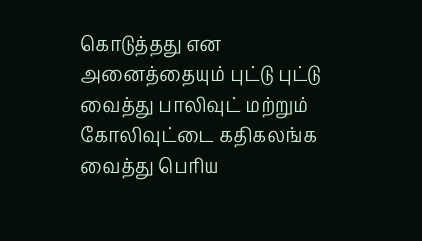கொடுத்தது என அனைத்தையும் புட்டு புட்டு வைத்து பாலிவுட் மற்றும் கோலிவுட்டை கதிகலங்க வைத்து பெரிய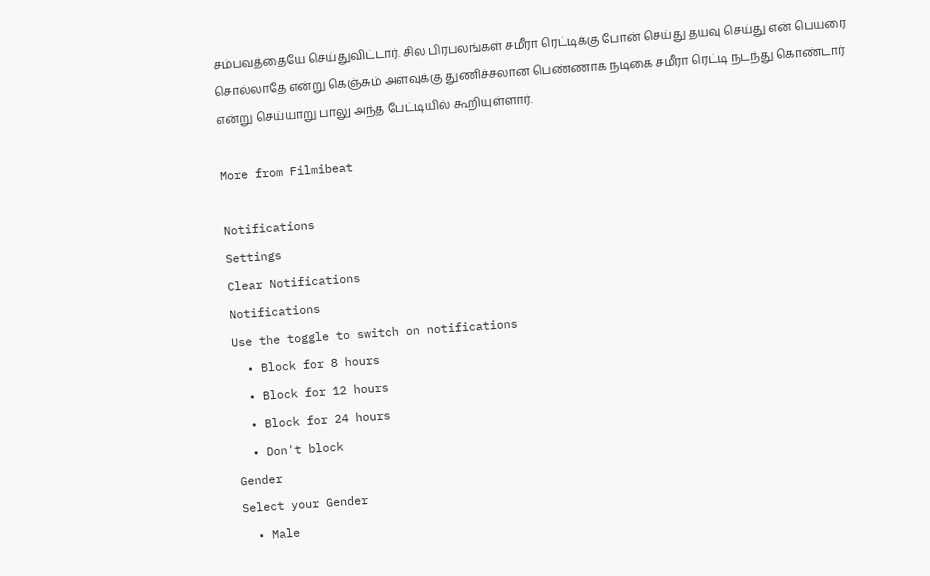சம்பவத்தையே செய்துவிட்டார். சில பிரபலங்கள் சமீரா ரெட்டிக்கு போன் செய்து தயவு செய்து என் பெயரை சொல்லாதே என்று கெஞ்சும் அளவுக்கு துணிச்சலான பெண்ணாக நடிகை சமீரா ரெட்டி நடந்து கொண்டார் என்று செய்யாறு பாலு அந்த பேட்டியில் கூறியுள்ளார்.

More from Filmibeat

Notifications
Settings
Clear Notifications
Notifications
Use the toggle to switch on notifications
  • Block for 8 hours
  • Block for 12 hours
  • Block for 24 hours
  • Don't block
Gender
Select your Gender
  • Male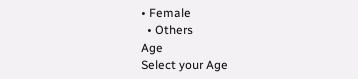• Female
  • Others
Age
Select your Age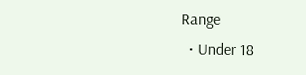Range
  • Under 18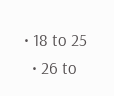• 18 to 25
  • 26 to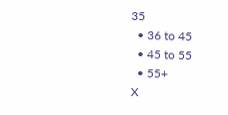35
  • 36 to 45
  • 45 to 55
  • 55+
X